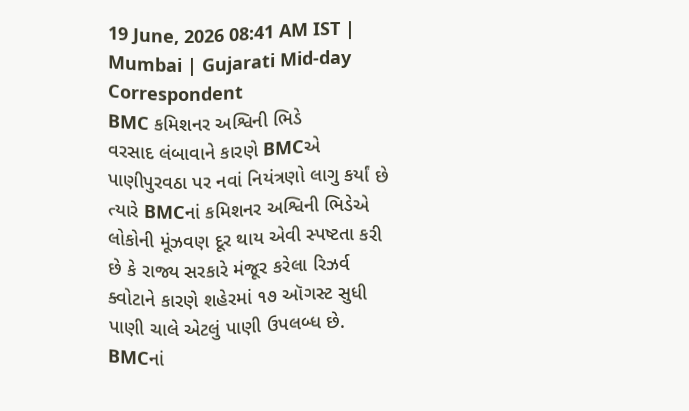19 June, 2026 08:41 AM IST | Mumbai | Gujarati Mid-day Correspondent
BMC કમિશનર અશ્વિની ભિડે
વરસાદ લંબાવાને કારણે BMCએ પાણીપુરવઠા પર નવાં નિયંત્રણો લાગુ કર્યાં છે ત્યારે BMCનાં કમિશનર અશ્વિની ભિડેએ લોકોની મૂંઝવણ દૂર થાય એવી સ્પષ્ટતા કરી છે કે રાજ્ય સરકારે મંજૂર કરેલા રિઝર્વ ક્વોટાને કારણે શહેરમાં ૧૭ ઑગસ્ટ સુધી પાણી ચાલે એટલું પાણી ઉપલબ્ધ છે.
BMCનાં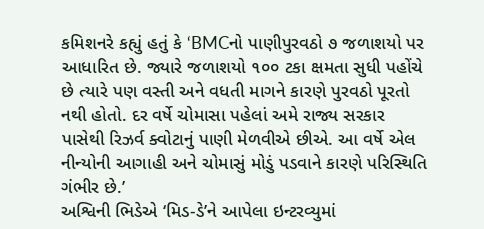કમિશનરે કહ્યું હતું કે ‘BMCનો પાણીપુરવઠો ૭ જળાશયો પર આધારિત છે. જ્યારે જળાશયો ૧૦૦ ટકા ક્ષમતા સુધી પહોંચે છે ત્યારે પણ વસ્તી અને વધતી માગને કારણે પુરવઠો પૂરતો નથી હોતો. દર વર્ષે ચોમાસા પહેલાં અમે રાજ્ય સરકાર પાસેથી રિઝર્વ ક્વોટાનું પાણી મેળવીએ છીએ. આ વર્ષે એલ નીન્યોની આગાહી અને ચોમાસું મોડું પડવાને કારણે પરિસ્થિતિ ગંભીર છે.’
અશ્વિની ભિડેએ ‘મિડ-ડે’ને આપેલા ઇન્ટરવ્યુમાં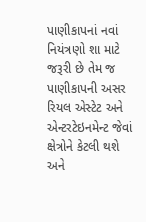પાણીકાપનાં નવાં નિયંત્રણો શા માટે જરૂરી છે તેમ જ પાણીકાપની અસર રિયલ એસ્ટેટ અને એન્ટરટેઇનમેન્ટ જેવાં ક્ષેત્રોને કેટલી થશે અને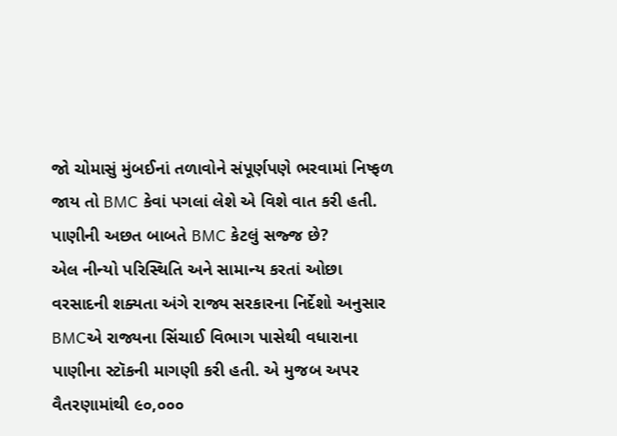જો ચોમાસું મુંબઈનાં તળાવોને સંપૂર્ણપણે ભરવામાં નિષ્ફળ જાય તો BMC કેવાં પગલાં લેશે એ વિશે વાત કરી હતી.
પાણીની અછત બાબતે BMC કેટલું સજ્જ છે?
એલ નીન્યો પરિસ્થિતિ અને સામાન્ય કરતાં ઓછા વરસાદની શક્યતા અંગે રાજ્ય સરકારના નિર્દેશો અનુસાર BMCએ રાજ્યના સિંચાઈ વિભાગ પાસેથી વધારાના પાણીના સ્ટૉકની માગણી કરી હતી. એ મુજબ અપર વૈતરણામાંથી ૯૦,૦૦૦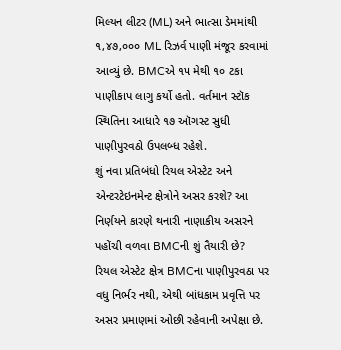મિલ્યન લીટર (ML) અને ભાત્સા ડેમમાંથી ૧,૪૭,૦૦૦ ML રિઝર્વ પાણી મંજૂર કરવામાં આવ્યું છે. BMCએ ૧૫ મેથી ૧૦ ટકા પાણીકાપ લાગુ કર્યો હતો. વર્તમાન સ્ટૉક સ્થિતિના આધારે ૧૭ ઑગસ્ટ સુધી પાણીપુરવઠો ઉપલબ્ધ રહેશે.
શું નવા પ્રતિબંધો રિયલ એસ્ટેટ અને એન્ટરટેઇનમેન્ટ ક્ષેત્રોને અસર કરશે? આ નિર્ણયને કારણે થનારી નાણાકીય અસરને પહોંચી વળવા BMCની શું તૈયારી છે?
રિયલ એસ્ટેટ ક્ષેત્ર BMCના પાણીપુરવઠા પર વધુ નિર્ભર નથી, એથી બાંધકામ પ્રવૃત્તિ પર અસર પ્રમાણમાં ઓછી રહેવાની અપેક્ષા છે.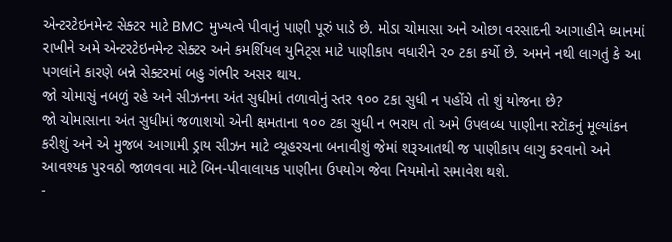એન્ટરટેઇનમેન્ટ સેક્ટર માટે BMC મુખ્યત્વે પીવાનું પાણી પૂરું પાડે છે. મોડા ચોમાસા અને ઓછા વરસાદની આગાહીને ધ્યાનમાં રાખીને અમે એન્ટરટેઇનમેન્ટ સેક્ટર અને કમર્શિયલ યુનિટ્સ માટે પાણીકાપ વધારીને ૨૦ ટકા કર્યો છે. અમને નથી લાગતું કે આ પગલાંને કારણે બન્ને સેક્ટરમાં બહુ ગંભીર અસર થાય.
જો ચોમાસું નબળું રહે અને સીઝનના અંત સુધીમાં તળાવોનું સ્તર ૧૦૦ ટકા સુધી ન પહોંચે તો શું યોજના છે?
જો ચોમાસાના અંત સુધીમાં જળાશયો એની ક્ષમતાના ૧૦૦ ટકા સુધી ન ભરાય તો અમે ઉપલબ્ધ પાણીના સ્ટૉકનું મૂલ્યાંકન કરીશું અને એ મુજબ આગામી ડ્રાય સીઝન માટે વ્યૂહરચના બનાવીશું જેમાં શરૂઆતથી જ પાણીકાપ લાગુ કરવાનો અને આવશ્યક પુરવઠો જાળવવા માટે બિન-પીવાલાયક પાણીના ઉપયોગ જેવા નિયમોનો સમાવેશ થશે.
-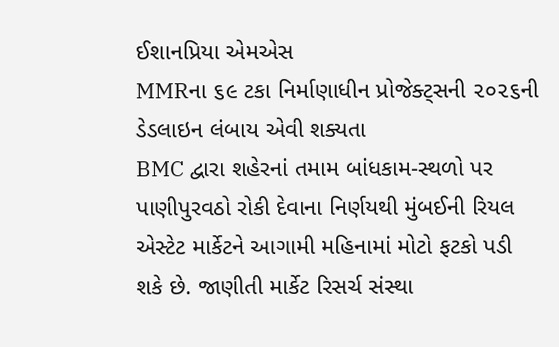ઈશાનપ્રિયા એમએસ
MMRના ૬૯ ટકા નિર્માણાધીન પ્રોજેક્ટ્સની ૨૦૨૬ની ડેડલાઇન લંબાય એવી શક્યતા
BMC દ્વારા શહેરનાં તમામ બાંધકામ-સ્થળો પર પાણીપુરવઠો રોકી દેવાના નિર્ણયથી મુંબઈની રિયલ એસ્ટેટ માર્કેટને આગામી મહિનામાં મોટો ફટકો પડી શકે છે. જાણીતી માર્કેટ રિસર્ચ સંસ્થા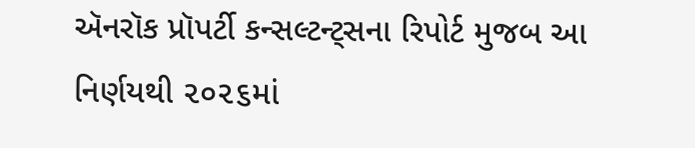ઍનરૉક પ્રૉપર્ટી કન્સલ્ટન્ટ્સના રિપોર્ટ મુજબ આ નિર્ણયથી ૨૦૨૬માં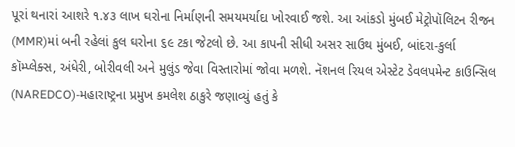પૂરાં થનારાં આશરે ૧.૪૩ લાખ ઘરોના નિર્માણની સમયમર્યાદા ખોરવાઈ જશે. આ આંકડો મુંબઈ મેટ્રોપૉલિટન રીજન (MMR)માં બની રહેલાં કુલ ઘરોના ૬૯ ટકા જેટલો છે. આ કાપની સીધી અસર સાઉથ મુંબઈ, બાંદરા-કુર્લા કૉમ્પ્લેક્સ, અંધેરી, બોરીવલી અને મુલુંડ જેવા વિસ્તારોમાં જોવા મળશે. નૅશનલ રિયલ એસ્ટેટ ડેવલપમેન્ટ કાઉન્સિલ (NAREDCO)-મહારાષ્ટ્રના પ્રમુખ કમલેશ ઠાકુરે જણાવ્યું હતું કે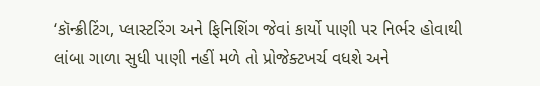‘કૉન્ક્રીટિંગ, પ્લાસ્ટરિંગ અને ફિનિશિંગ જેવાં કાર્યો પાણી પર નિર્ભર હોવાથી
લાંબા ગાળા સુધી પાણી નહીં મળે તો પ્રોજેક્ટખર્ચ વધશે અને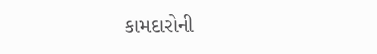કામદારોની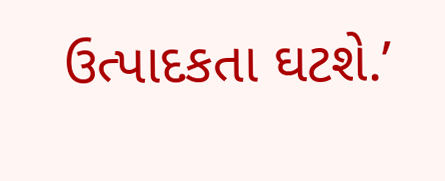ઉત્પાદકતા ઘટશે.’